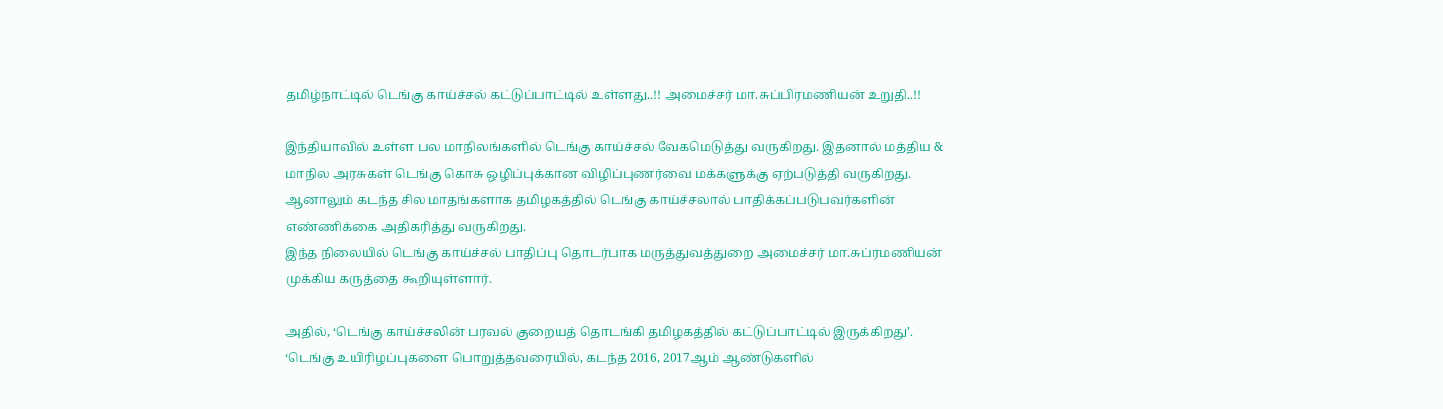தமிழ்நாட்டில் டெங்கு காய்ச்சல் கட்டுப்பாட்டில் உள்ளது..!! அமைச்சர் மா.சுப்பிரமணியன் உறுதி..!!

இந்தியாவில் உள்ள பல மாநிலங்களில் டெங்கு காய்ச்சல் வேகமெடுத்து வருகிறது. இதனால் மத்திய & மாநில அரசுகள் டெங்கு கொசு ஒழிப்புக்கான விழிப்புணர்வை மக்களுக்கு ஏற்படுத்தி வருகிறது. ஆனாலும் கடந்த சில மாதங்களாக தமிழகத்தில் டெங்கு காய்ச்சலால் பாதிக்கப்படுபவர்களின் எண்ணிக்கை அதிகரித்து வருகிறது.
இந்த நிலையில் டெங்கு காய்ச்சல் பாதிப்பு தொடர்பாக மருத்துவத்துறை அமைச்சர் மா.சுப்ரமணியன் முக்கிய கருத்தை கூறியுள்ளார்.

அதில், ‘டெங்கு காய்ச்சலின் பரவல் குறையத் தொடங்கி தமிழகத்தில் கட்டுப்பாட்டில் இருக்கிறது’. ‘டெங்கு உயிரிழப்புகளை பொறுத்தவரையில், கடந்த 2016, 2017ஆம் ஆண்டுகளில்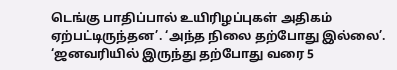டெங்கு பாதிப்பால் உயிரிழப்புகள் அதிகம் ஏற்பட்டிருந்தன’. ‘அந்த நிலை தற்போது இல்லை’. ‘ஜனவரியில் இருந்து தற்போது வரை 5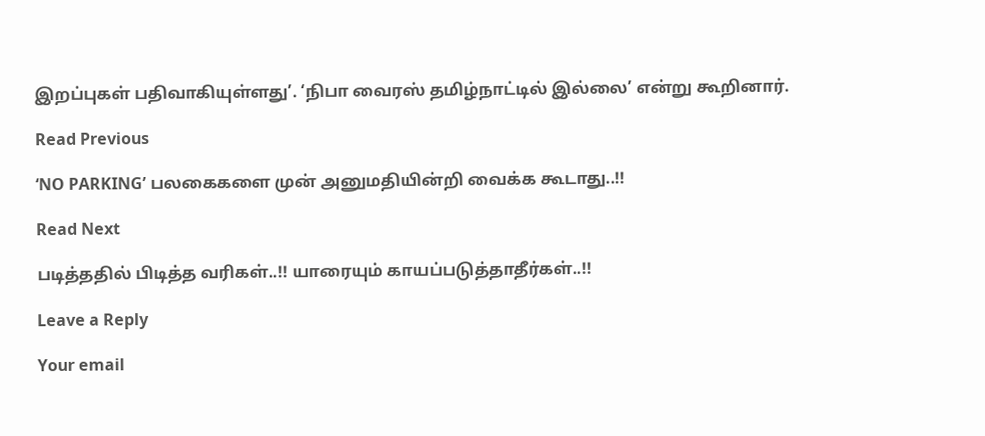இறப்புகள் பதிவாகியுள்ளது’. ‘நிபா வைரஸ் தமிழ்நாட்டில் இல்லை’ என்று கூறினார்.

Read Previous

‘NO PARKING’ பலகைகளை முன் அனுமதியின்றி வைக்க கூடாது..!!

Read Next

படித்ததில் பிடித்த வரிகள்..!! யாரையும் காயப்படுத்தாதீர்கள்..!!

Leave a Reply

Your email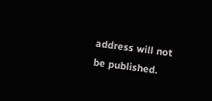address will not be published.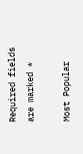Required fields are marked *

Most Popular